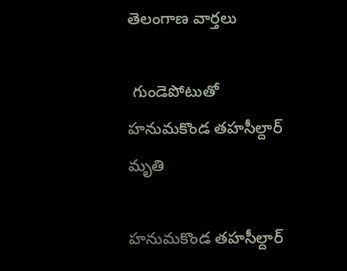తెలంగాణ వార్తలు

 గుండెపోటుతో హ‌నుమ‌కొండ తహసీల్దార్‌ మృతి

హనుమకొండ తహసీల్దార్‌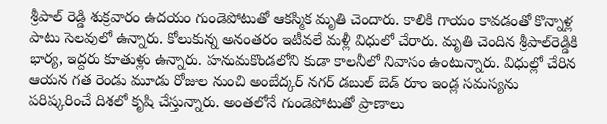శ్రీపాల్‌ రెడ్డి శుక్రవారం ఉదయం గుండెపోటుతో ఆకస్మిక మృతి చెందారు. కాలికి గాయం కావ‌డంతో కొన్నాళ్ల పాటు సెల‌వులో ఉన్నారు. కోలుకున్న అనంత‌రం ఇటీవలే మళ్లీ విధులో చేరారు. మృతి చెందిన శ్రీపాల్‌రెడ్డికి భార్య, ఇద్దరు కూతుళ్లు ఉన్నారు. హనుమకొండలోని కుడా కాలనీలో నివాసం ఉంటున్నారు. విధుల్లో చేరిన ఆయన గత రెండు మూడు రోజుల నుంచి అంబేద్కర్‌ నగర్‌ డబుల్‌ బెడ్‌ రూం ఇండ్ల సమస్యను పరిష్కరించే దిశలో కృషి చేస్తున్నారు. అంత‌లోనే గుండెపోటుతో ప్రాణాలు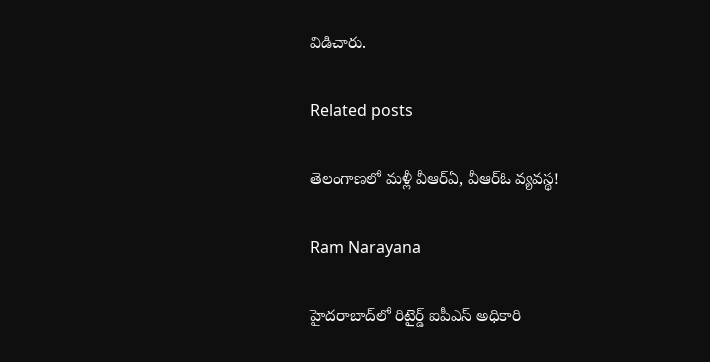విడిచారు.

Related posts

తెలంగాణలో మళ్లీ వీఆర్ఏ, వీఆర్ఓ వ్యవస్థ!

Ram Narayana

హైదరాబాద్‌లో రిటైర్డ్ ఐపీఎస్ అధికారి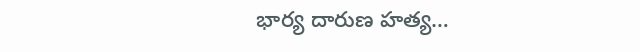భార్య దారుణ హత్య…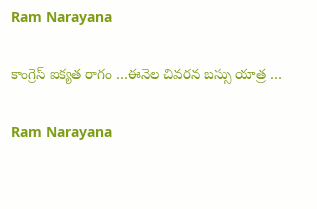Ram Narayana

కాంగ్రెస్ ఐక్యత రాగం …ఈనెల చివరన బస్సు యాత్ర …

Ram Narayana